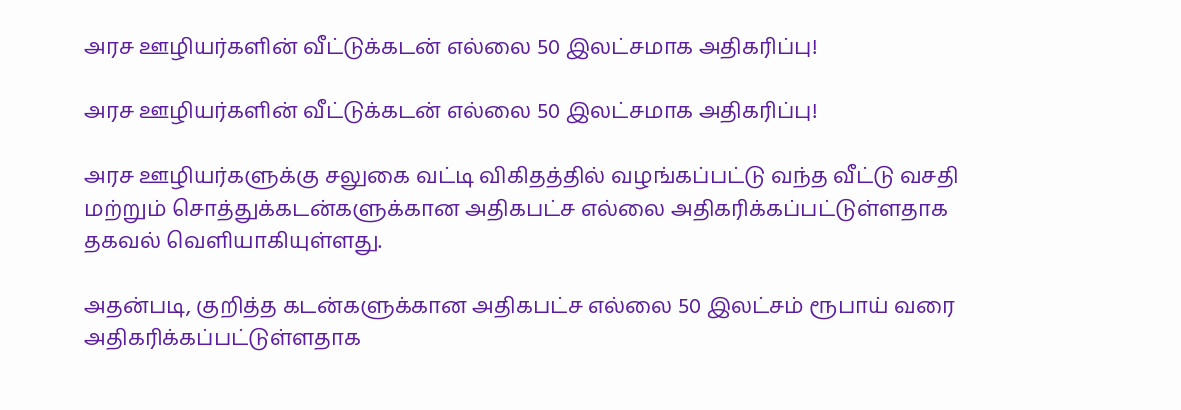அரச ஊழியர்களின் வீட்டுக்கடன் எல்லை 50 இலட்சமாக அதிகரிப்பு!

அரச ஊழியர்களின் வீட்டுக்கடன் எல்லை 50 இலட்சமாக அதிகரிப்பு!

அரச ஊழியர்களுக்கு சலுகை வட்டி விகிதத்தில் வழங்கப்பட்டு வந்த வீட்டு வசதி மற்றும் சொத்துக்கடன்களுக்கான அதிகபட்ச எல்லை அதிகரிக்கப்பட்டுள்ளதாக தகவல் வெளியாகியுள்ளது.

அதன்படி, குறித்த கடன்களுக்கான அதிகபட்ச எல்லை 50 இலட்சம் ரூபாய் வரை அதிகரிக்கப்பட்டுள்ளதாக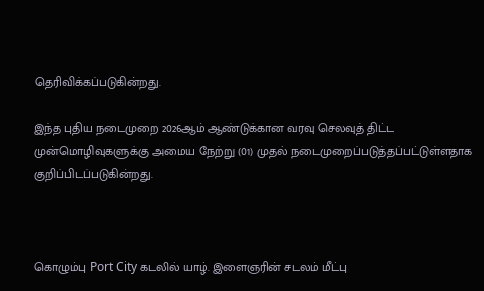தெரிவிக்கப்படுகின்றது.

இந்த புதிய நடைமுறை 2026ஆம் ஆண்டுக்கான வரவு செலவுத் திட்ட முன்மொழிவுகளுக்கு அமைய நேற்று (01) முதல் நடைமுறைப்படுத்தப்பட்டுள்ளதாக குறிப்பிடப்படுகின்றது.



கொழும்பு Port City கடலில் யாழ். இளைஞரின் சடலம் மீட்பு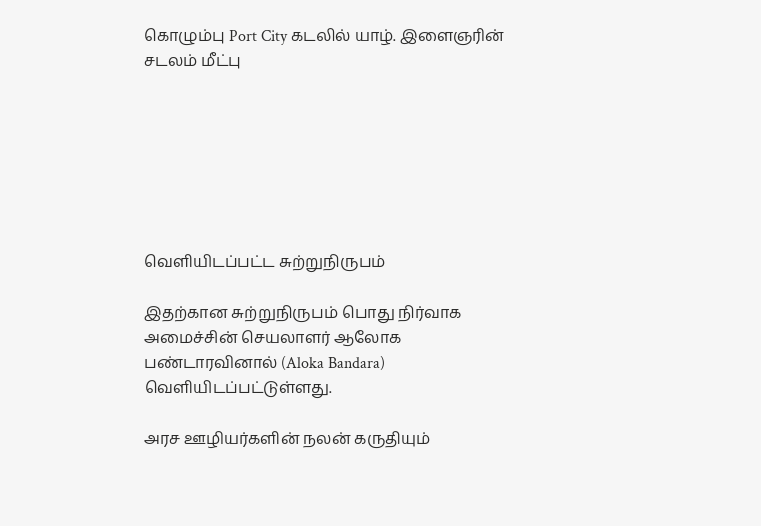கொழும்பு Port City கடலில் யாழ். இளைஞரின் சடலம் மீட்பு







வெளியிடப்பட்ட சுற்றுநிருபம்

இதற்கான சுற்றுநிருபம் பொது நிர்வாக அமைச்சின் செயலாளர் ஆலோக பண்டாரவினால் (Aloka Bandara) வெளியிடப்பட்டுள்ளது.

அரச ஊழியர்களின் நலன் கருதியும்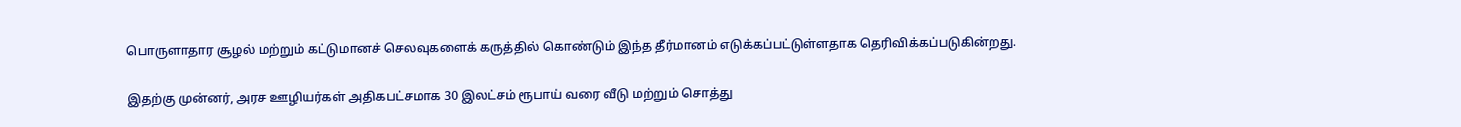பொருளாதார சூழல் மற்றும் கட்டுமானச் செலவுகளைக் கருத்தில் கொண்டும் இந்த தீர்மானம் எடுக்கப்பட்டுள்ளதாக தெரிவிக்கப்படுகின்றது.

இதற்கு முன்னர், அரச ஊழியர்கள் அதிகபட்சமாக 30 இலட்சம் ரூபாய் வரை வீடு மற்றும் சொத்து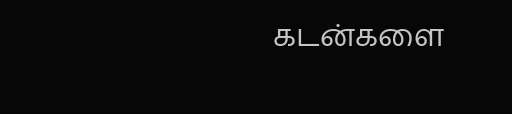கடன்களை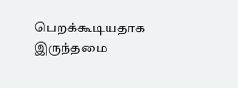பெறக்கூடியதாக இருந்தமை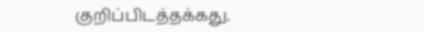குறிப்பிடத்தக்கது.